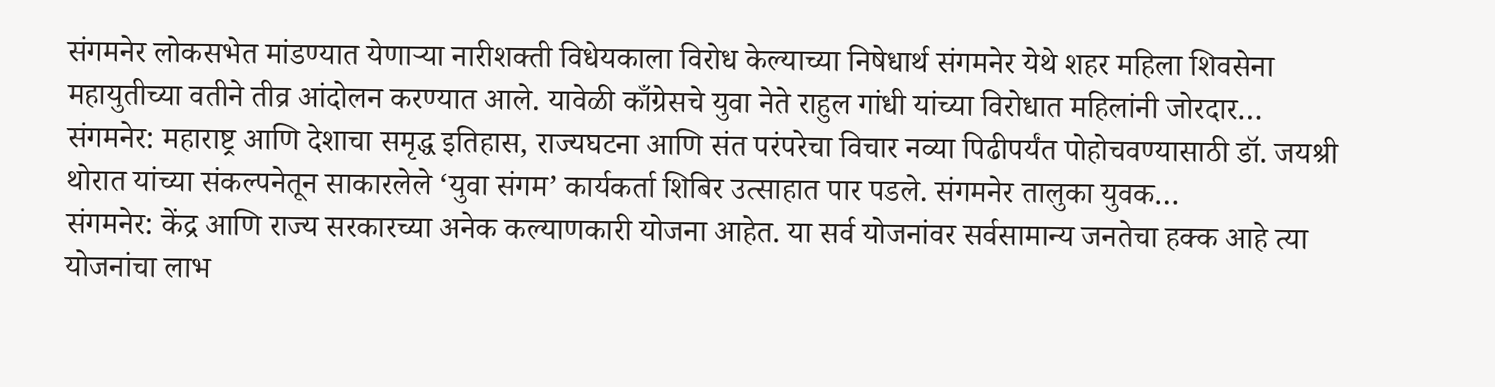संगमनेर लोकसभेत मांडण्यात येणाऱ्या नारीशक्ती विधेयकाला विरोध केल्याच्या निषेधार्थ संगमनेर येथे शहर महिला शिवसेना महायुतीच्या वतीने तीव्र आंदोलन करण्यात आले. यावेळी काँग्रेसचे युवा नेते राहुल गांधी यांच्या विरोधात महिलांनी जोरदार…
संगमनेर: महाराष्ट्र आणि देशाचा समृद्ध इतिहास, राज्यघटना आणि संत परंपरेचा विचार नव्या पिढीपर्यंत पोहोचवण्यासाठी डॉ. जयश्री थोरात यांच्या संकल्पनेतून साकारलेले ‘युवा संगम’ कार्यकर्ता शिबिर उत्साहात पार पडले. संगमनेर तालुका युवक…
संगमनेर: केंद्र आणि राज्य सरकारच्या अनेक कल्याणकारी योजना आहेत. या सर्व योजनांवर सर्वसामान्य जनतेचा हक्क आहे त्या योजनांचा लाभ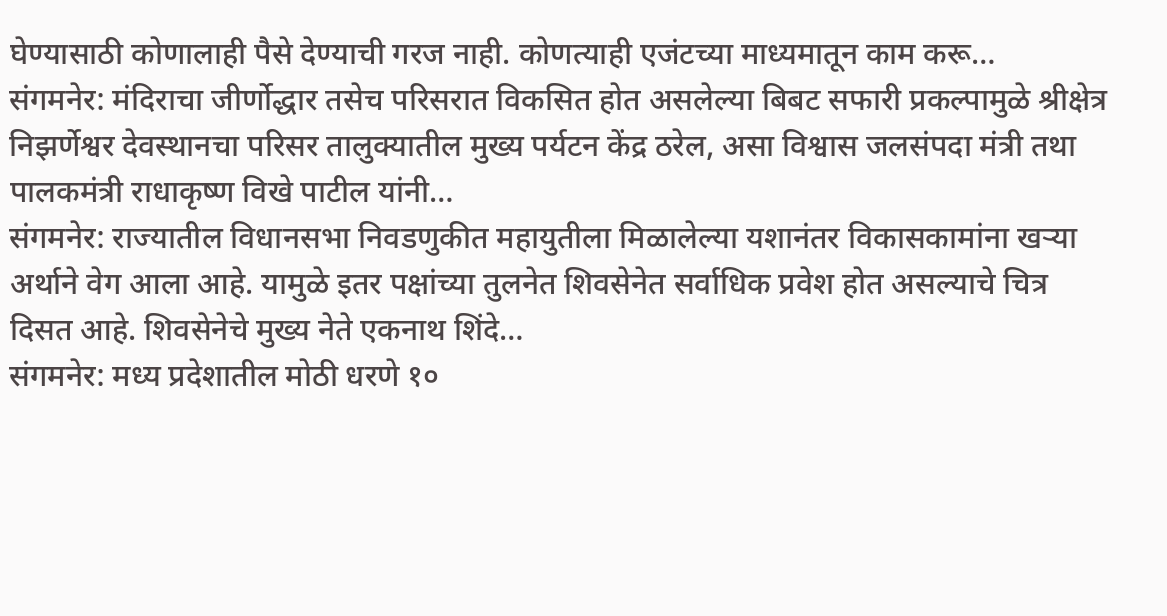घेण्यासाठी कोणालाही पैसे देण्याची गरज नाही. कोणत्याही एजंटच्या माध्यमातून काम करू…
संगमनेर: मंदिराचा जीर्णोद्धार तसेच परिसरात विकसित होत असलेल्या बिबट सफारी प्रकल्पामुळे श्रीक्षेत्र निझर्णेश्वर देवस्थानचा परिसर तालुक्यातील मुख्य पर्यटन केंद्र ठरेल, असा विश्वास जलसंपदा मंत्री तथा पालकमंत्री राधाकृष्ण विखे पाटील यांनी…
संगमनेर: राज्यातील विधानसभा निवडणुकीत महायुतीला मिळालेल्या यशानंतर विकासकामांना खऱ्या अर्थाने वेग आला आहे. यामुळे इतर पक्षांच्या तुलनेत शिवसेनेत सर्वाधिक प्रवेश होत असल्याचे चित्र दिसत आहे. शिवसेनेचे मुख्य नेते एकनाथ शिंदे…
संगमनेर: मध्य प्रदेशातील मोठी धरणे १०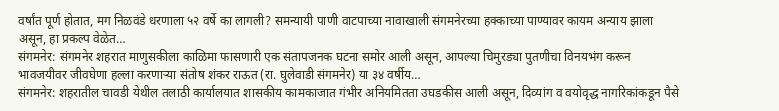वर्षांत पूर्ण होतात, मग निळवंडे धरणाला ५२ वर्षे का लागली? समन्यायी पाणी वाटपाच्या नावाखाली संगमनेरच्या हक्काच्या पाण्यावर कायम अन्याय झाला असून, हा प्रकल्प वेळेत…
संगमनेर: संगमनेर शहरात माणुसकीला काळिमा फासणारी एक संतापजनक घटना समोर आली असून, आपल्या चिमुरड्या पुतणीचा विनयभंग करून भावजयीवर जीवघेणा हल्ला करणाऱ्या संतोष शंकर राऊत (रा. घुलेवाडी संगमनेर) या ३४ वर्षीय…
संगमनेर: शहरातील चावडी येथील तलाठी कार्यालयात शासकीय कामकाजात गंभीर अनियमितता उघडकीस आली असून, दिव्यांग व वयोवृद्ध नागरिकांकडून पैसे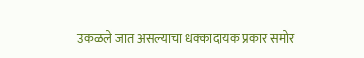उकळले जात असल्याचा धक्कादायक प्रकार समोर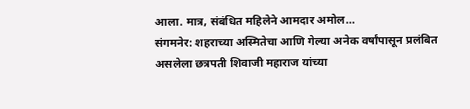आला. मात्र, संबंधित महिलेने आमदार अमोल…
संगमनेर: शहराच्या अस्मितेचा आणि गेल्या अनेक वर्षांपासून प्रलंबित असलेला छत्रपती शिवाजी महाराज यांच्या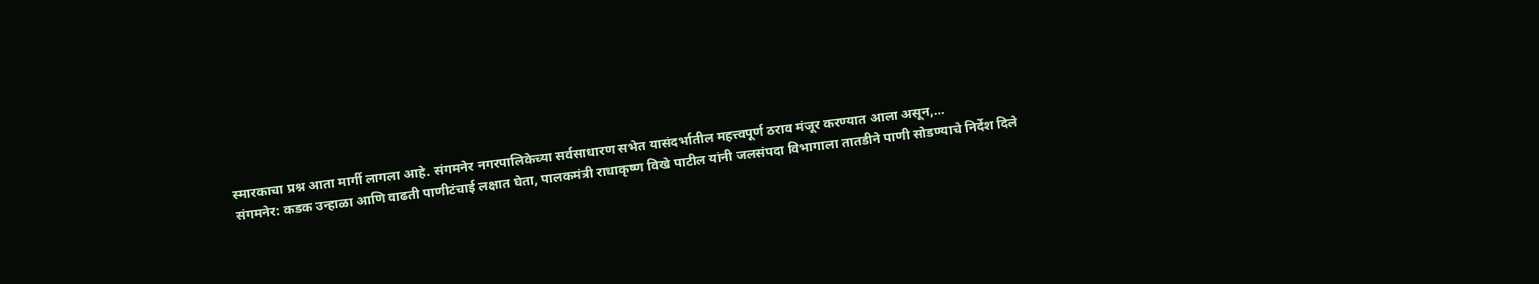स्मारकाचा प्रश्न आता मार्गी लागला आहे. संगमनेर नगरपालिकेच्या सर्वसाधारण सभेत यासंदर्भातील महत्त्वपूर्ण ठराव मंजूर करण्यात आला असून,…
संगमनेर: कडक उन्हाळा आणि वाढती पाणीटंचाई लक्षात घेता, पालकमंत्री राधाकृष्ण विखे पाटील यांनी जलसंपदा विभागाला तातडीने पाणी सोडण्याचे निर्देश दिले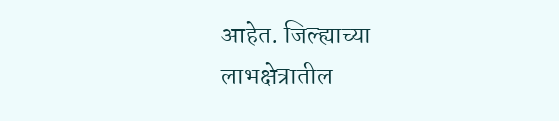आहेत. जिल्ह्याच्या लाभक्षेत्रातील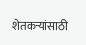शेतकऱ्यांसाठी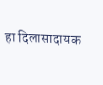हा दिलासादायक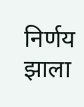निर्णय झाला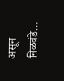असून निळवंडे…